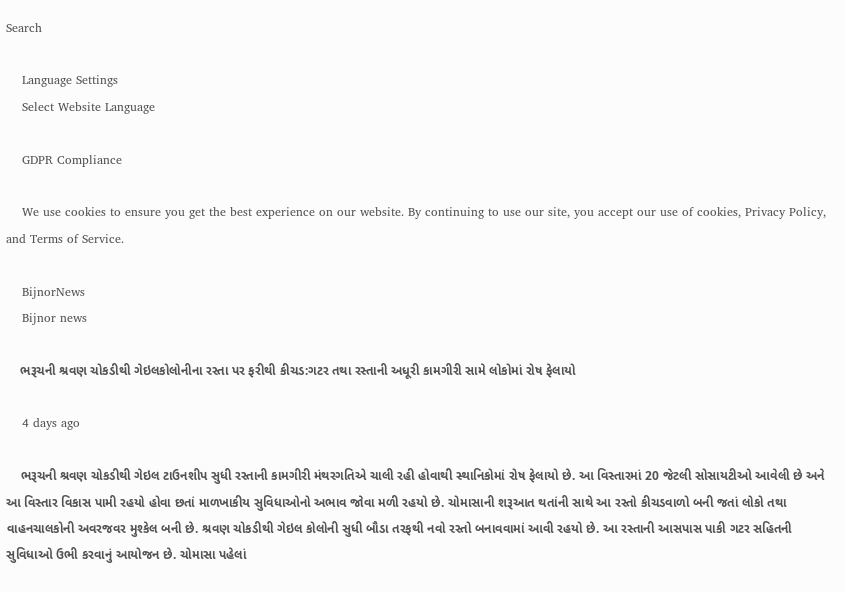Search

    Language Settings
    Select Website Language

    GDPR Compliance

    We use cookies to ensure you get the best experience on our website. By continuing to use our site, you accept our use of cookies, Privacy Policy, and Terms of Service.

    BijnorNews
    Bijnor news

    ભરૂચની શ્રવણ ચોકડીથી ગેઇલકોલોનીના રસ્તા પર ફરીથી કીચડ:ગટર તથા રસ્તાની અધૂરી કામગીરી સામે લોકોમાં રોષ ફેલાયો

    4 days ago

    ભરૂચની શ્રવણ ચોકડીથી ગેઇલ ટાઉનશીપ સુધી રસ્તાની કામગીરી મંથરગતિએ ચાલી રહી હોવાથી સ્થાનિકોમાં રોષ ફેલાયો છે. આ વિસ્તારમાં 20 જેટલી સોસાયટીઓ આવેલી છે અને આ વિસ્તાર વિકાસ પામી રહયો હોવા છતાં માળખાકીય સુવિધાઓનો અભાવ જોવા મળી રહયો છે. ચોમાસાની શરૂઆત થતાંની સાથે આ રસ્તો કીચડવાળો બની જતાં લોકો તથા વાહનચાલકોની અવરજવર મુશ્કેલ બની છે. શ્રવણ ચોકડીથી ગેઇલ કોલોની સુધી બૌડા તરફથી નવો રસ્તો બનાવવામાં આવી રહયો છે. આ રસ્તાની આસપાસ પાકી ગટર સહિતની સુવિધાઓ ઉભી કરવાનું આયોજન છે. ચોમાસા પહેલાં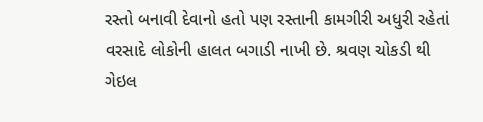રસ્તો બનાવી દેવાનો હતો પણ રસ્તાની કામગીરી અધુરી રહેતાં વરસાદે લોકોની હાલત બગાડી નાખી છે. શ્રવણ ચોકડી થી ગેઇલ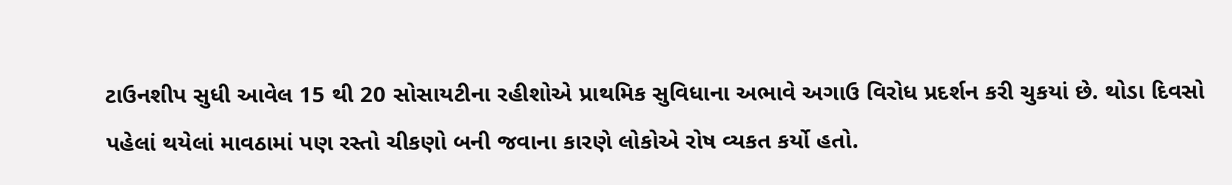ટાઉનશીપ સુધી આવેલ 15 થી 20 સોસાયટીના રહીશોએ પ્રાથમિક સુવિધાના અભાવે અગાઉ વિરોધ પ્રદર્શન કરી ચુકયાં છે. થોડા દિવસો પહેલાં થયેલાં માવઠામાં પણ રસ્તો ચીકણો બની જવાના કારણે લોકોએ રોષ વ્યકત કર્યો હતો.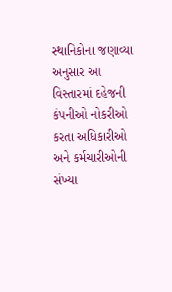સ્થાનિકોના જણાવ્યા અનુસાર આ વિસ્તારમાં દહેજની કંપનીઓ નોકરીઓ કરતા અધિકારીઓ અને કર્મચારીઓની સંખ્યા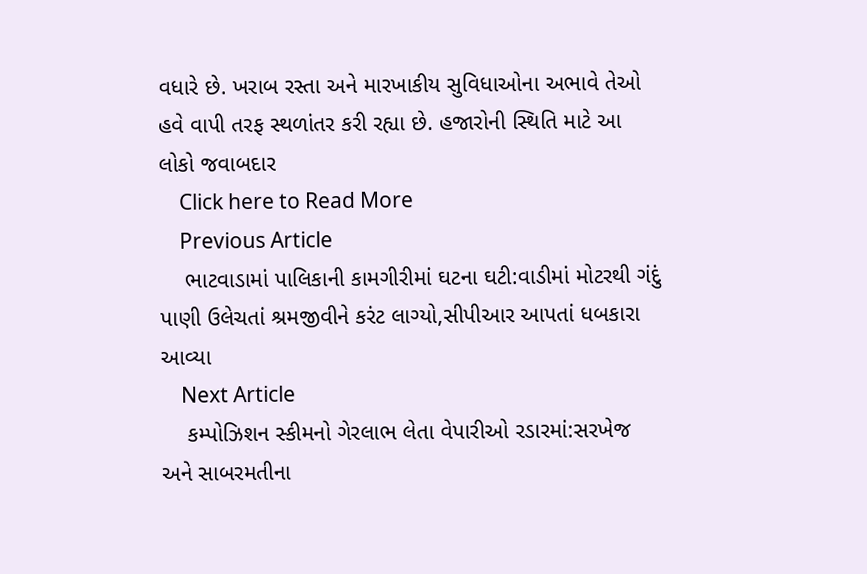વધારે છે. ખરાબ રસ્તા અને મારખાકીય સુવિધાઓના અભાવે તેઓ હવે વાપી તરફ સ્થળાંતર કરી રહ્યા છે. હજારોની સ્થિતિ માટે આ લોકો જવાબદાર
    Click here to Read More
    Previous Article
    ભાટવાડામાં પાલિકાની કામગીરીમાં ઘટના ઘટી:વાડીમાં મોટરથી ગંદું પાણી ઉલેચતાં શ્રમજીવીને કરંટ લાગ્યો,સીપીઆર આપતાં ધબકારા આવ્યા
    Next Article
    કમ્પોઝિશન સ્કીમનો ગેરલાભ લેતા વેપારીઓ રડારમાં:સરખેજ અને સાબરમતીના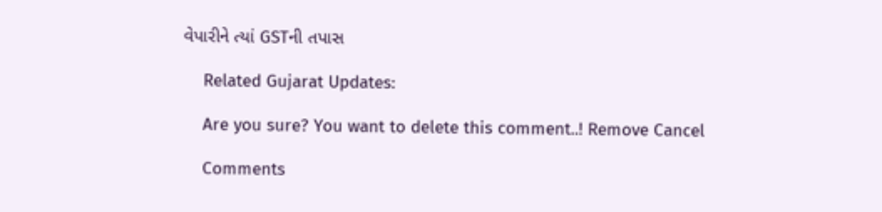વેપારીને ત્યાં GSTની તપાસ

    Related Gujarat Updates:

    Are you sure? You want to delete this comment..! Remove Cancel

    Comments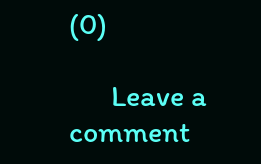(0)

      Leave a comment